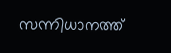സന്നിധാനത്ത്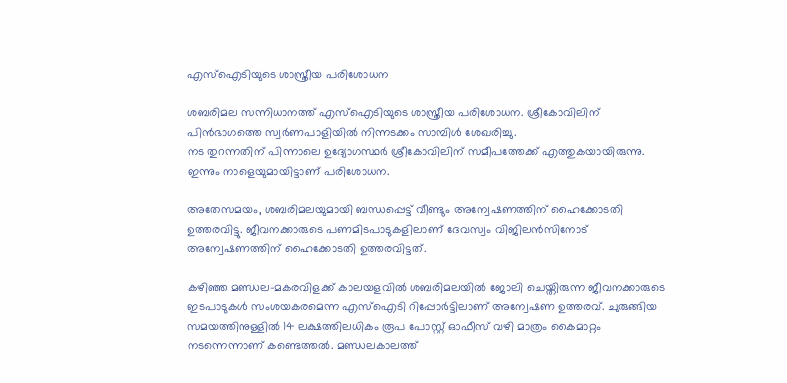എസ്‌ഐടിയുടെ ശാസ്ത്രീയ പരിശോധന

ശബരിമല സന്നിധാനത്ത് എസ്‌ഐടിയുടെ ശാസ്ത്രീയ പരിശോധന. ശ്രീകോവിലിന് പിന്‍ഭാഗത്തെ സ്വര്‍ണപാളിയില്‍ നിന്നടക്കം സാമ്പിള്‍ ശേഖരിച്ചു.
നട തുറന്നതിന് പിന്നാലെ ഉദ്യോഗസ്ഥര്‍ ശ്രീകോവിലിന് സമീപത്തേക്ക് എത്തുകയായിരുന്നു. ഇന്നും നാളെയുമായിട്ടാണ് പരിശോധന.

അതേസമയം, ശബരിമലയുമായി ബന്ധപ്പെട്ട് വീണ്ടും അന്വേഷണത്തിന് ഹൈക്കോടതി ഉത്തരവിട്ടു. ജീവനക്കാരുടെ പണമിടപാടുകളിലാണ് ദേവസ്വം വിജിലന്‍സിനോട് അന്വേഷണത്തിന് ഹൈക്കോടതി ഉത്തരവിട്ടത്.

കഴിഞ്ഞ മണ്ഡല-മകരവിളക്ക് കാലയളവില്‍ ശബരിമലയില്‍ ജോലി ചെയ്തിരുന്ന ജീവനക്കാരുടെ ഇടപാടുകള്‍ സംശയകരമെന്ന എസ്‌ഐടി റിപ്പോര്‍ട്ടിലാണ് അന്വേഷണ ഉത്തരവ്. ചുരുങ്ങിയ സമയത്തിനുള്ളില്‍ 14 ലക്ഷത്തിലധികം രൂപ പോസ്റ്റ് ഓഫീസ് വഴി മാത്രം കൈമാറ്റം നടന്നെന്നാണ് കണ്ടെത്തല്‍. മണ്ഡലകാലത്ത്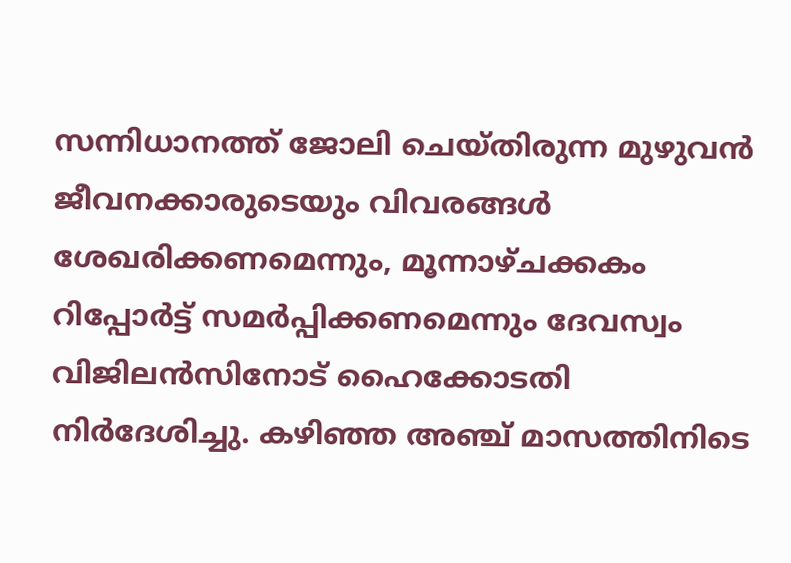സന്നിധാനത്ത് ജോലി ചെയ്തിരുന്ന മുഴുവന്‍ ജീവനക്കാരുടെയും വിവരങ്ങള്‍ ശേഖരിക്കണമെന്നും, മൂന്നാഴ്ചക്കകം റിപ്പോര്‍ട്ട് സമര്‍പ്പിക്കണമെന്നും ദേവസ്വം വിജിലന്‍സിനോട് ഹൈക്കോടതി നിര്‍ദേശിച്ചു. കഴിഞ്ഞ അഞ്ച് മാസത്തിനിടെ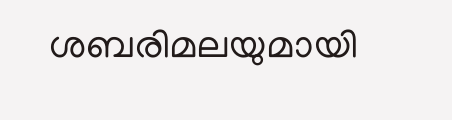ശബരിമലയുമായി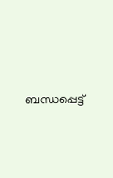ബന്ധപ്പെട്ട്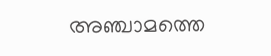അഞ്ചാമത്തെ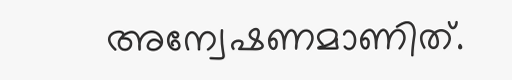അന്വേഷണമാണിത്.